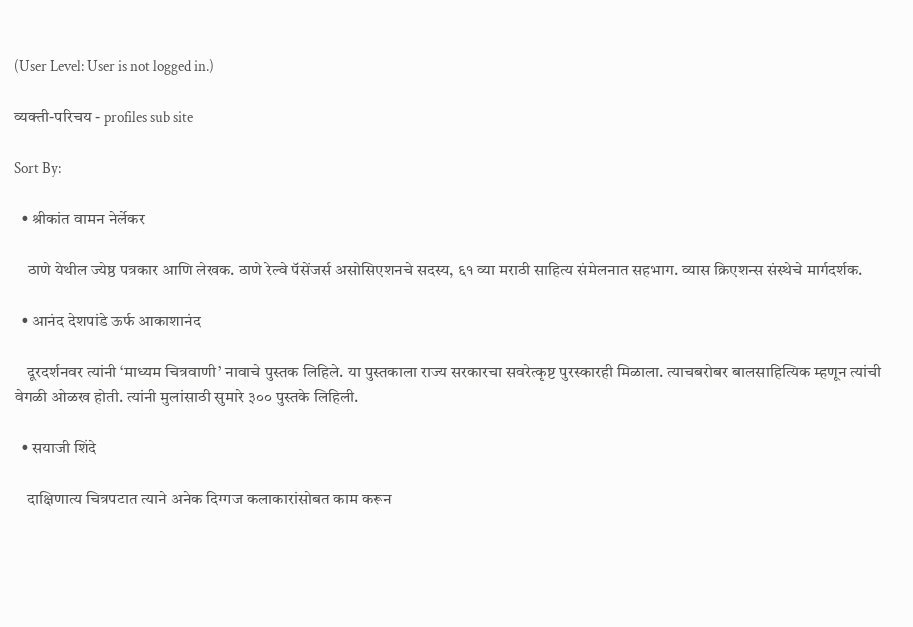(User Level: User is not logged in.)

व्यक्ती-परिचय - profiles sub site

Sort By:

  • श्रीकांत वामन नेर्लेकर

    ठाणे येथील ज्येष्ठ पत्रकार आणि लेखक. ठाणे रेल्वे पॅसेंजर्स असोसिएशनचे सदस्य, ६१ व्या मराठी साहित्य संमेलनात सहभाग. व्यास क्रिएशन्स संस्थेचे मार्गदर्शक.

  • आनंद देशपांडे ऊर्फ आकाशानंद

    दूरदर्शनवर त्यांनी ‘माध्यम चित्रवाणी’ नावाचे पुस्तक लिहिले. या पुस्तकाला राज्य सरकारचा सवरेत्कृष्ट पुरस्कारही मिळाला. त्याचबरोबर बालसाहित्यिक म्हणून त्यांची वेगळी ओळख होती. त्यांनी मुलांसाठी सुमारे ३०० पुस्तके लिहिली.

  • सयाजी शिंदे

    दाक्षिणात्य चित्रपटात त्याने अनेक दिग्गज कलाकारांसोबत काम करून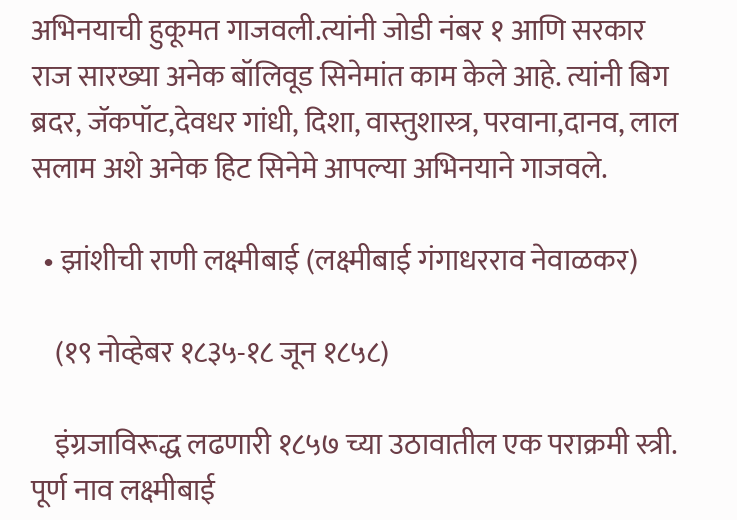अभिनयाची हुकूमत गाजवली.त्यांनी जोडी नंबर १ आणि सरकार राज सारख्या अनेक बॉलिवूड सिनेमांत काम केले आहे. त्यांनी बिग ब्रदर, जॅकपॉट,देवधर गांधी, दिशा, वास्तुशास्त्र, परवाना,दानव, लाल सलाम अशे अनेक हिट सिनेमे आपल्या अभिनयाने गाजवले.

  • झांशीची राणी लक्ष्मीबाई (लक्ष्मीबाई गंगाधरराव नेवाळकर)

    (१९ नोव्हेबर १८३५-१८ जून १८५८)

    इंग्रजाविरूद्ध लढणारी १८५७ च्या उठावातील एक पराक्रमी स्त्री. पूर्ण नाव लक्ष्मीबाई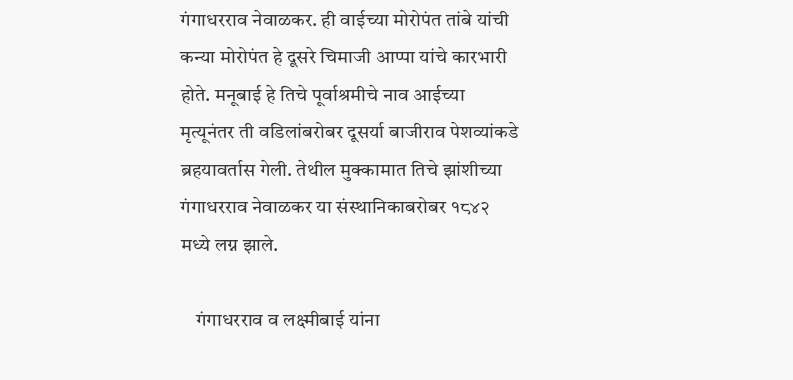गंगाधरराव नेवाळकर. ही वाईच्या मोरोपंत तांबे यांची कन्या मोरोपंत हे दूसरे चिमाजी आप्पा यांचे कारभारी होते. मनूबाई हे तिचे पूर्वाश्रमीचे नाव आईच्या मृत्यूनंतर ती वडिलांबरोबर दूसर्या बाजीराव पेशव्यांकडे ब्रहयावर्तास गेली. तेथील मुक्कामात तिचे झांशीच्या गंगाधरराव नेवाळकर या संस्थानिकाबरोबर १८४२ मध्ये लग्न झाले.

    गंगाधरराव व लक्ष्मीबाई यांना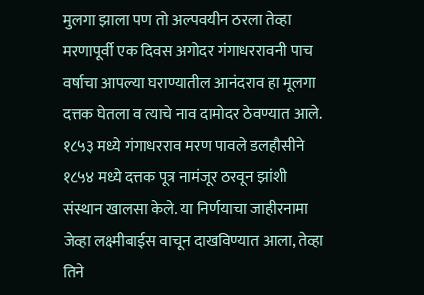मुलगा झाला पण तो अल्पवयीन ठरला तेव्हा मरणापूर्वी एक दिवस अगोदर गंगाधररावनी पाच वर्षाचा आपल्या घराण्यातील आनंदराव हा मूलगा दत्तक घेतला व त्याचे नाव दामोदर ठेवण्यात आले. १८५३ मध्ये गंगाधरराव मरण पावले डलहौसीने १८५४ मध्ये दत्तक पूत्र नामंजूर ठरवून झांशी संस्थान खालसा केले. या निर्णयाचा जाहीरनामा जेव्हा लक्ष्मीबाईस वाचून दाखविण्यात आला, तेव्हा तिने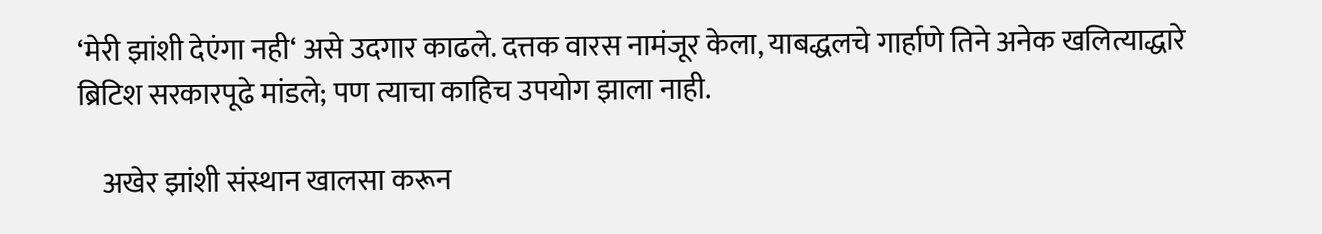‘मेरी झांशी देएंगा नही‘ असे उदगार काढले. दत्तक वारस नामंजूर केला, याबद्धलचे गार्हाणे तिने अनेक खलित्याद्धारे ब्रिटिश सरकारपूढे मांडले; पण त्याचा काहिच उपयोग झाला नाही.

    अखेर झांशी संस्थान खालसा करून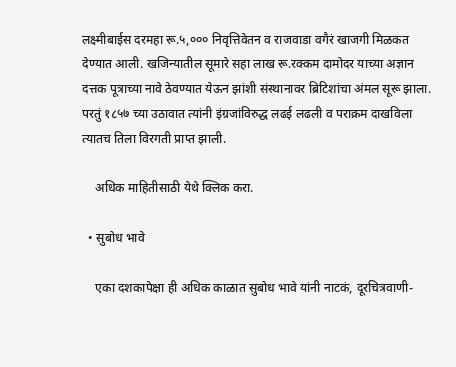लक्ष्मीबाईस दरमहा रू.५,००० निवृत्तिवेतन व राजवाडा वगैरं खाजगी मिळकत देण्यात आली. खजिन्यातील सूमारे सहा लाख रू.रक्कम दामोदर याच्या अज्ञान दत्तक पूत्राच्या नावे ठेवण्यात येऊन झांशी संस्थानावर ब्रिटिशांचा अंमल सूरू झाला. परतुं १८५७ च्या उठावात त्यांनी इंग्रजांविरुद्ध लढई लढली व पराक्रम दाखविला त्यातच तिला विरगती प्राप्त झाली.

    अधिक माहितीसाठी येथे क्लिक करा.

  • सुबोध भावे

    एका दशकापेक्षा ही अधिक काळात सुबोध भावे यांनी नाटकं, दूरचित्रवाणी-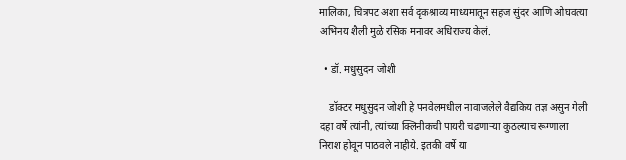मालिका, चित्रपट अशा सर्व दृकश्राव्य माध्यमातून सहज सुंदर आणि ओघवत्या अभिनय शैली मुळे रसिक मनावर अधिराज्य केलं.

  • डॉ. मधुसुदन जोशी

    डॉक्टर मधुसुदन जोशी हे पनवेलमधील नावाजलेले वैद्यकिय तज्ञ असुन गेली दहा वर्षे त्यांनी, त्यांच्या क्लिनीकची पायरी चढणार्‍या कुठल्याच रूग्णाला निराश होवून पाठवले नाहीये. इतकी वर्षे या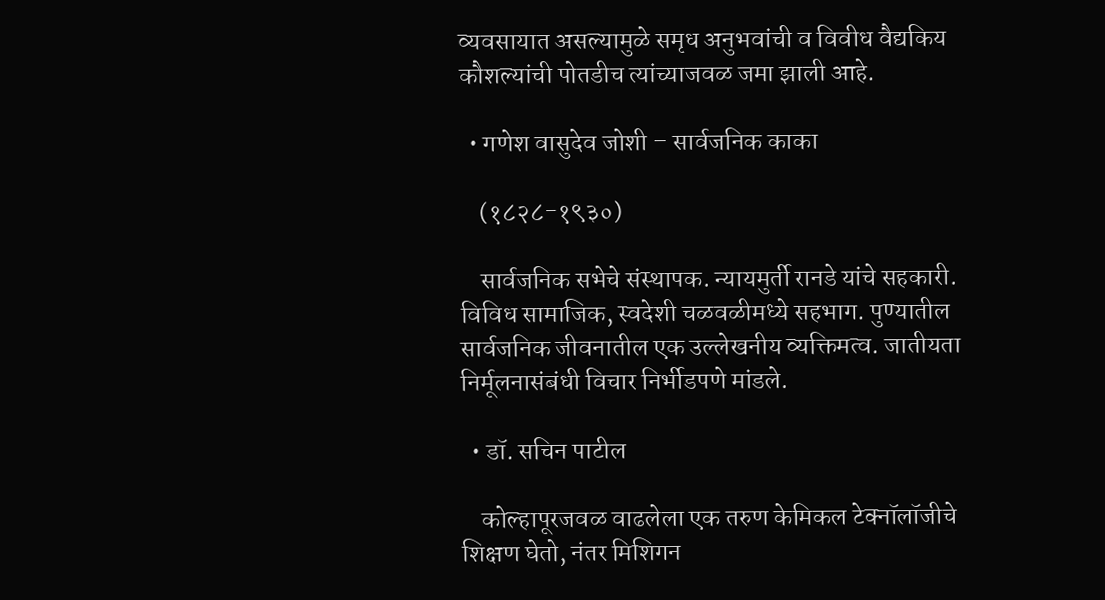व्यवसायात असल्यामुळे समृध अनुभवांची व विवीध वैद्यकिय कौशल्यांची पोतडीच त्यांच्याजवळ जमा झाली आहे.

  • गणेश वासुदेव जोशी – सार्वजनिक काका

    (१८२८-१९३०)

    सार्वजनिक सभेचे संस्थापक. न्यायमुर्ती रानडे यांचे सहकारी. विविध सामाजिक, स्वदेशी चळवळीमध्ये सहभाग. पुण्यातील सार्वजनिक जीवनातील एक उल्लेखनीय व्यक्तिमत्व. जातीयता निर्मूलनासंबंधी विचार निर्भीडपणे मांडले.

  • डॉ. सचिन पाटील

    कोल्हापूरजवळ वाढलेला एक तरुण केमिकल टेक्नॉलॉजीचे शिक्षण घेतो, नंतर मिशिगन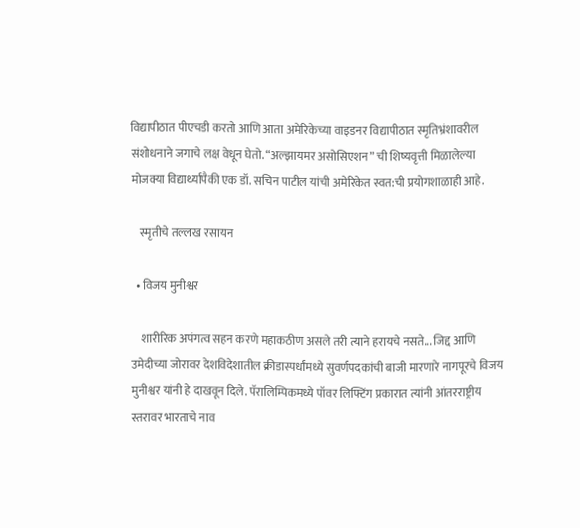विद्यापीठात पीएचडी करतो आणि आता अमेरिकेच्या वाइडनर विद्यापीठात स्मृतिभ्रंशावरील संशोधनाने जगाचे लक्ष वेधून घेतो. “अल्झायमर असोसिएशन” ची शिष्यवृत्ती मिळालेल्या मोजक्या विद्यार्थ्यांपैकी एक डॉ. सचिन पाटील यांची अमेरिकेत स्वत:ची प्रयोगशाळाही आहे.

    स्मृतीचे तल्लख रसायन

  • विजय मुनीश्वर

    शारीरिक अपंगत्व सहन करणे महाकठीण असले तरी त्याने हरायचे नसते... जिद्द आणि उमेदीच्या जोरावर देशविदेशातील क्रीडास्पर्धांमध्ये सुवर्णपदकांची बाजी मारणारे नागपूरचे विजय मुनीश्वर यांनी हे दाखवून दिले. पॅरालिम्पिकमध्ये पॉवर लिफ्टिंग प्रकारात त्यांनी आंतरराष्ट्रीय स्तरावर भारताचे नाव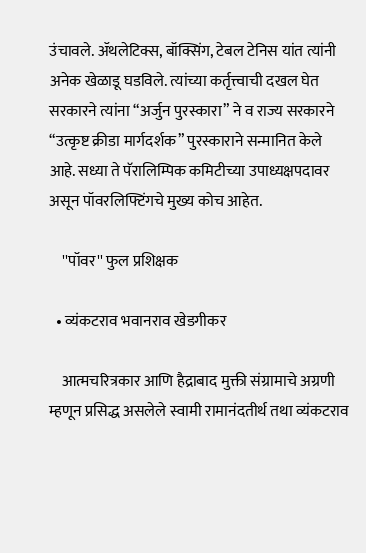उंचावले. ॲथलेटिक्स, बॉक्सिंग, टेबल टेनिस यांत त्यांनी अनेक खेळाडू घडविले. त्यांच्या कर्तृत्त्वाची दखल घेत सरकारने त्यांना “अर्जुन पुरस्कारा” ने व राज्य सरकारने “उत्कृष्ट क्रीडा मार्गदर्शक” पुरस्काराने सन्मानित केले आहे. सध्या ते पॅरालिम्पिक कमिटीच्या उपाध्यक्षपदावर असून पॉवरलिफ्टिंगचे मुख्य कोच आहेत.

    ''पॉवर'' फुल प्रशिक्षक

  • व्यंकटराव भवानराव खेडगीकर

    आत्मचरित्रकार आणि हैद्राबाद मुक्ती संग्रामाचे अग्रणी म्हणून प्रसिद्ध असलेले स्वामी रामानंदतीर्थ तथा व्यंकटराव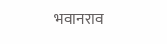भवानराव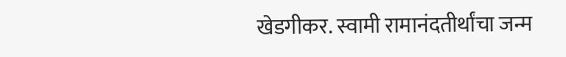खेडगीकर. स्वामी रामानंदतीर्थांचा जन्म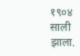१९०४ साली झाला.